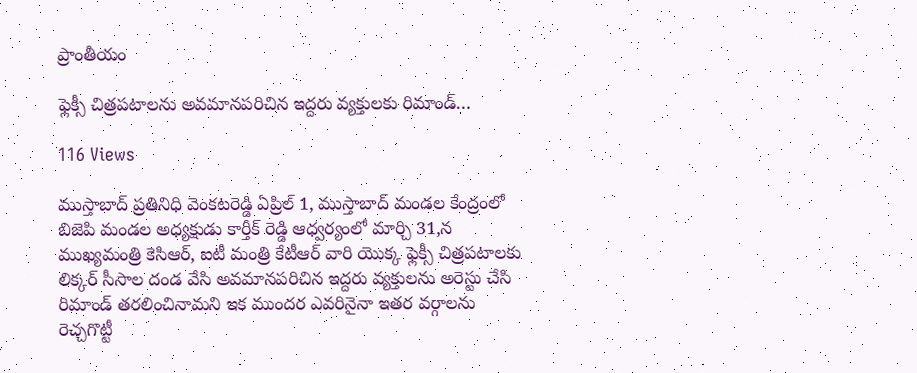ప్రాంతీయం

ఫ్లెక్సీ చిత్రపటాలను అవమానపరిచిన ఇద్దరు వ్యక్తులకు రిమాండ్…

116 Views

ముస్తాబాద్ ప్రతినిధి వెంకటరెడ్డి ఏప్రిల్ 1, ముస్తాబాద్ మండల కేంద్రంలో బిజెపి మండల అధ్యక్షుడు కార్తీక్ రెడ్డి ఆధ్వర్యంలో మార్చి 31,న ముఖ్యమంత్రి కెసిఆర్, ఐటీ మంత్రి కేటీఆర్ వారి యొక్క ఫ్లెక్సీ చిత్రపటాలకు లిక్కర్ సీసాల దండ వేసి అవమానపరిచిన ఇద్దరు వ్యక్తులను అరెస్టు చేసి రిమాండ్ తరలించినామని ఇక ముందర ఎవరినైనా ఇతర వర్గాలను రెచ్చగొట్టీ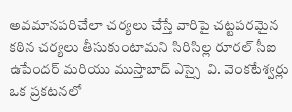అవమానపరిచేలా చర్యలు చేస్తే వారిపై చట్టపరమైన కఠిన చర్యలు తీసుకుంటామని సిరిసిల్ల రూరల్ సీఐ ఉపేందర్ మరియు ముస్తాబాద్ ఎస్సై  వి. వెంకటేశ్వర్లు ఒక ప్రకటనలో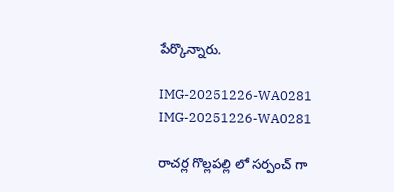పేర్కొన్నారు.

IMG-20251226-WA0281
IMG-20251226-WA0281

రాచర్ల గొల్లపల్లి లో సర్పంచ్ గా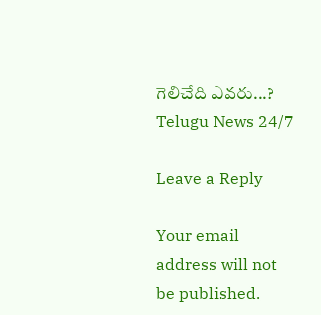గెలిచేది ఎవరు...?
Telugu News 24/7

Leave a Reply

Your email address will not be published.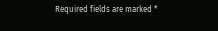Required fields are marked *